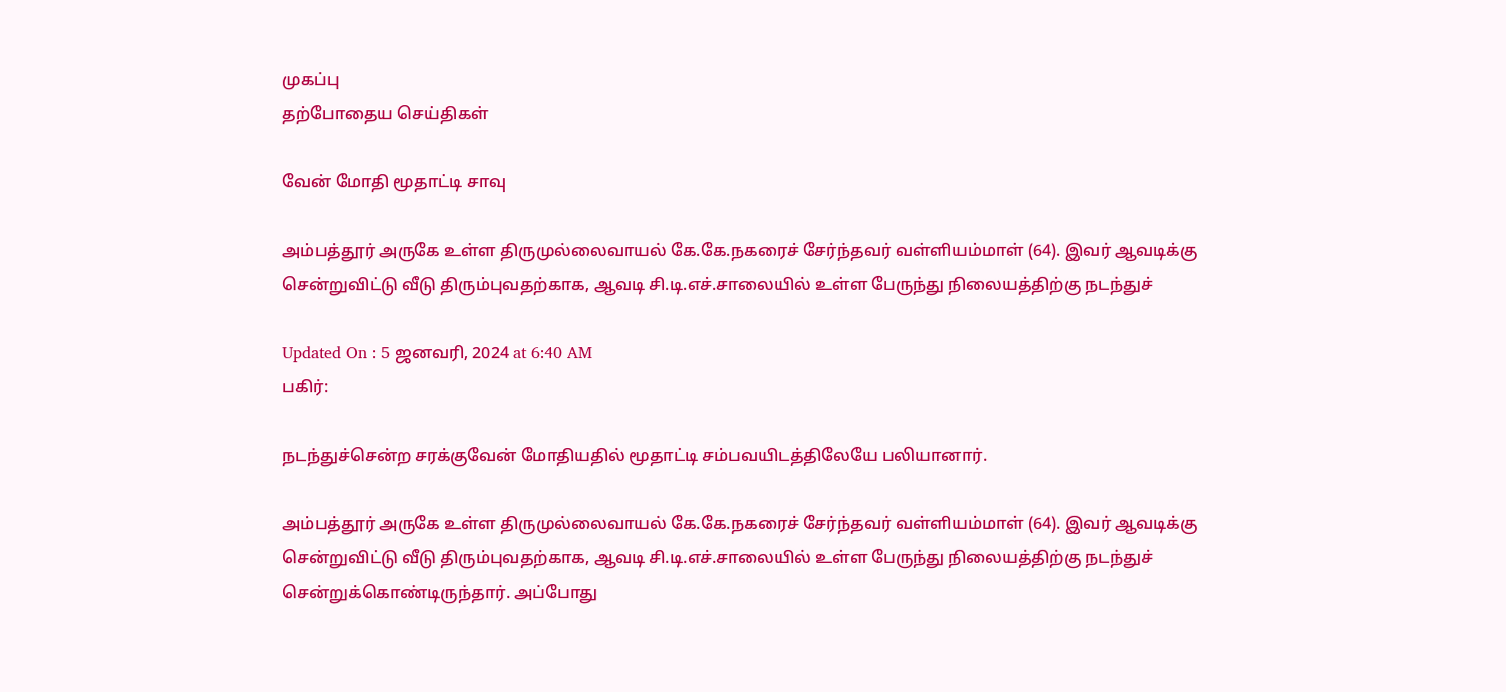முகப்பு
தற்போதைய செய்திகள்

வேன் மோதி மூதாட்டி சாவு

அம்பத்தூர் அருகே உள்ள திருமுல்லைவாயல் கே.கே.நகரைச் சேர்ந்தவர் வள்ளியம்மாள் (64). இவர் ஆவடிக்கு சென்றுவிட்டு வீடு திரும்புவதற்காக, ஆவடி சி.டி.எச்.சாலையில் உள்ள பேருந்து நிலையத்திற்கு நடந்துச்

Updated On : 5 ஜனவரி, 2024 at 6:40 AM
பகிர்:

நடந்துச்சென்ற சரக்குவேன் மோதியதில் மூதாட்டி சம்பவயிடத்திலேயே பலியானார்.

அம்பத்தூர் அருகே உள்ள திருமுல்லைவாயல் கே.கே.நகரைச் சேர்ந்தவர் வள்ளியம்மாள் (64). இவர் ஆவடிக்கு சென்றுவிட்டு வீடு திரும்புவதற்காக, ஆவடி சி.டி.எச்.சாலையில் உள்ள பேருந்து நிலையத்திற்கு நடந்துச் சென்றுக்கொண்டிருந்தார். அப்போது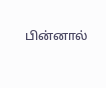பின்னால்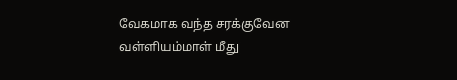வேகமாக வந்த சரக்குவேன வள்ளியம்மாள் மீது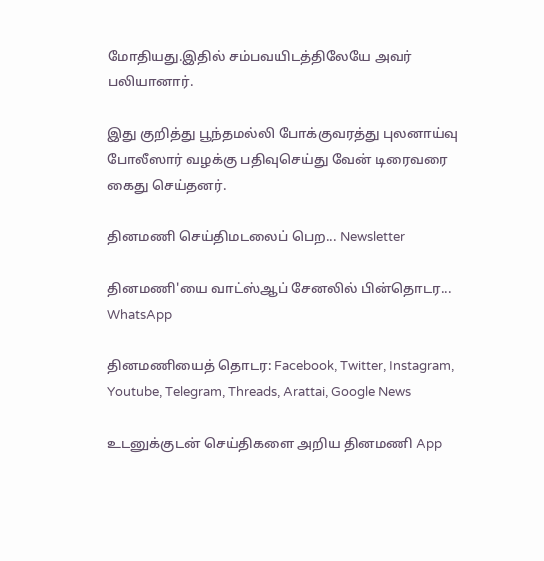மோதியது.இதில் சம்பவயிடத்திலேயே அவர் பலியானார்.

இது குறித்து பூந்தமல்லி போக்குவரத்து புலனாய்வு போலீஸார் வழக்கு பதிவுசெய்து வேன் டிரைவரை கைது செய்தனர்.

தினமணி செய்திமடலைப் பெற... Newsletter

தினமணி'யை வாட்ஸ்ஆப் சேனலில் பின்தொடர... WhatsApp

தினமணியைத் தொடர: Facebook, Twitter, Instagram, Youtube, Telegram, Threads, Arattai, Google News

உடனுக்குடன் செய்திகளை அறிய தினமணி App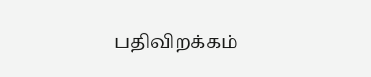பதிவிறக்கம்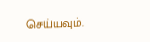செய்யவும்.